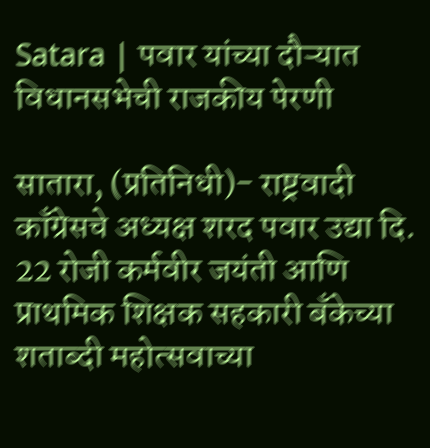Satara | पवार यांच्या दौऱ्यात विधानसभेची राजकीय पेरणी

सातारा, (प्रतिनिधी)- राष्ट्रवादी काँग्रेसचे अध्यक्ष शरद पवार उद्या दि. 22 रोजी कर्मवीर जयंती आणि प्राथमिक शिक्षक सहकारी बँकेच्या शताब्दी महोत्सवाच्या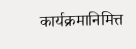कार्यक्रमानिमित्त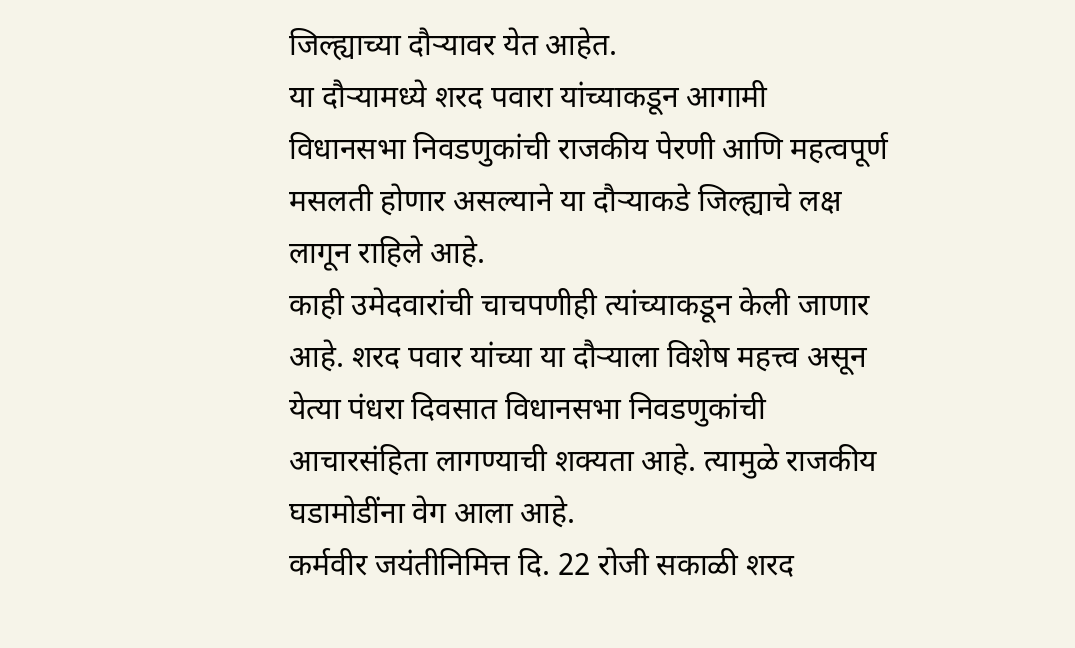जिल्ह्याच्या दौऱ्यावर येत आहेत.
या दौऱ्यामध्ये शरद पवारा यांच्याकडून आगामी विधानसभा निवडणुकांची राजकीय पेरणी आणि महत्वपूर्ण मसलती होणार असल्याने या दौऱ्याकडे जिल्ह्याचे लक्ष लागून राहिले आहे.
काही उमेदवारांची चाचपणीही त्यांच्याकडून केली जाणार आहे. शरद पवार यांच्या या दौऱ्याला विशेष महत्त्व असून येत्या पंधरा दिवसात विधानसभा निवडणुकांची आचारसंहिता लागण्याची शक्यता आहे. त्यामुळे राजकीय घडामोडींना वेग आला आहे.
कर्मवीर जयंतीनिमित्त दि. 22 रोजी सकाळी शरद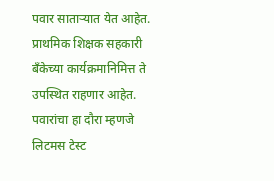पवार साताऱ्यात येत आहेत. प्राथमिक शिक्षक सहकारी बँकेच्या कार्यक्रमानिमित्त ते उपस्थित राहणार आहेत. पवारांचा हा दौरा म्हणजे लिटमस टेस्ट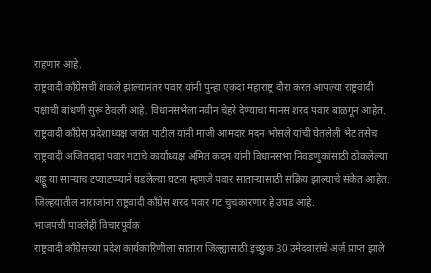राहणार आहे.
राष्ट्रवादी काँग्रेसची शकले झाल्यानंतर पवार यांनी पुन्हा एकदा महाराष्ट्र दौरा करत आपल्या राष्ट्रवादी पक्षाची बांधणी सुरू ठेवली आहे. विधानसभेला नवीन चेहरे देण्याचा मानस शरद पवार बाळगून आहेत.
राष्ट्रवादी काँग्रेस प्रदेशाध्यक्ष जयंत पाटील यांनी माजी आमदार मदन भोसले यांची घेतलेली भेट तसेच राष्ट्रवादी अजितदादा पवार गटाचे कार्याध्यक्ष अमित कदम यांनी विधानसभा निवडणुकांसाठी ठोकलेल्या शड्डू या साऱ्याच टप्याटप्प्याने घडलेल्या घटना म्हणजे पवार साताऱ्यासाठी सक्रिय झाल्याचे संकेत आहेत. जिल्हयातील नाराजांना राष्ट्रवादी काँग्रेस शरद पवार गट चुचकारणार हे उघड आहे.
भाजपची पावलेही विचारपूर्वक
राष्ट्रवादी काँग्रेसच्या प्रदेश कार्यकारिणीला सातारा जिल्ह्यासाठी इच्छुक 30 उमेदवारांचे अर्ज प्राप्त झाले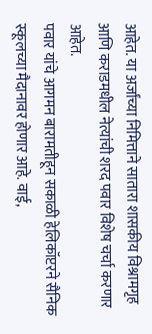आहेत. या अर्जांच्या निमित्ताने सातारा शासकीय विश्रामगृह आणि कराडमधील नेत्यांची शरद पवार विशेष चर्चा करणार आहेत.
पवार यांचे आगमन बारामतीहून सकाळी हेलिकॉप्टरने सैनिक स्कूलच्या मैदानावर होणार आहे. वाई,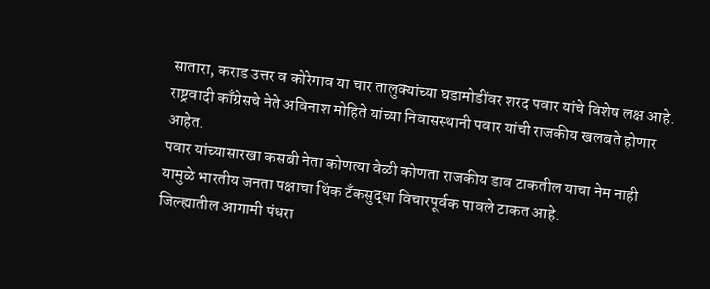सातारा, कराड उत्तर व कोरेगाव या चार तालुक्यांच्या घडामोडींवर शरद पवार यांचे विशेष लक्ष आहे.
राष्ट्रवादी काँग्रेसचे नेते अविनाश मोहिते यांच्या निवासस्थानी पवार यांची राजकीय खलबते होणार आहेत.
पवार यांच्यासारखा कसबी नेता कोणत्या वेळी कोणता राजकीय डाव टाकतील याचा नेम नाही यामुळे भारतीय जनता पक्षाचा थिंक टॅंकसुद्धा विचारपूर्वक पावले टाकत आहे.
जिल्ह्यातील आगामी पंधरा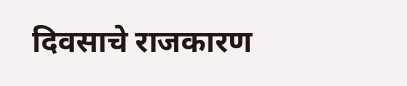दिवसाचे राजकारण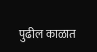पुढील काळात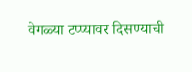वेगळ्या टप्प्यावर दिसण्याची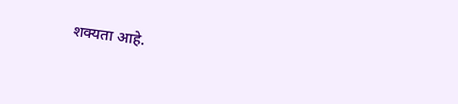शक्यता आहे.